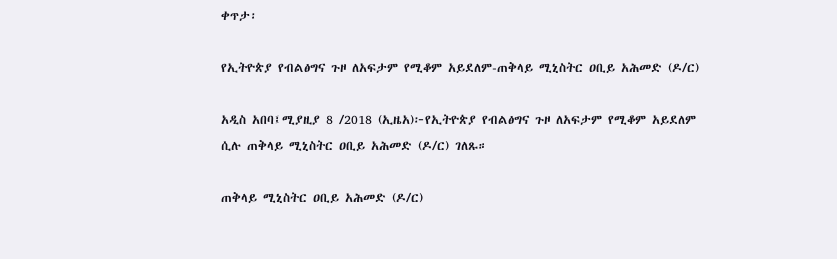ቀጥታ፡

የኢትዮጵያ የብልፅግና ጉዞ ለአፍታም የሚቆም አይደለም-ጠቅላይ ሚኒስትር ዐቢይ አሕመድ (ዶ/ር)

አዲስ አበባ፤ሚያዚያ 8 /2018 (ኢዜአ)፦የኢትዮጵያ የብልፅግና ጉዞ ለአፍታም የሚቆም አይደለም ሲሉ ጠቅላይ ሚኒስትር ዐቢይ አሕመድ (ዶ/ር) ገለጹ።

ጠቅላይ ሚኒስትር ዐቢይ አሕመድ (ዶ/ር)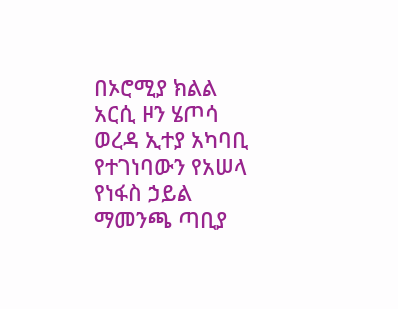በኦሮሚያ ክልል አርሲ ዞን ሄጦሳ ወረዳ ኢተያ አካባቢ የተገነባውን የአሠላ የነፋስ ኃይል ማመንጫ ጣቢያ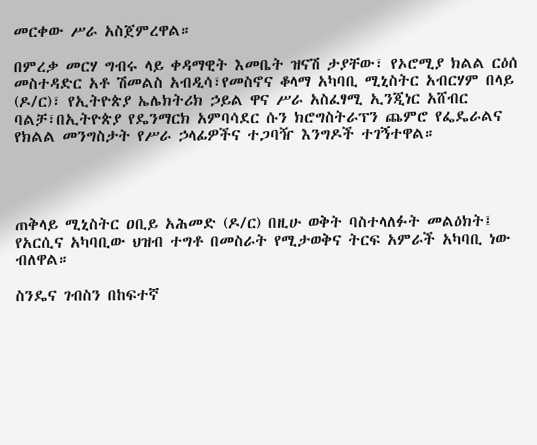መርቀው ሥራ አስጀምረዋል።

በምረቃ መርሃ ግብሩ ላይ ቀዳማዊት እመቤት ዝናሽ ታያቸው፣ የኦሮሚያ ክልል ርዕሰ መስተዳድር አቶ ሽመልስ አብዲሳ፣የመስኖና ቆላማ አካባቢ ሚኒስትር አብርሃም በላይ (ዶ/ር)፣ የኢትዮጵያ ኤሌክትሪክ ኃይል ዋና ሥራ አስፈፃሚ ኢንጂነር አሸብር ባልቻ፣በኢትዮጵያ የዴንማርክ አምባሳደር ሱን ክሮግስትራፕን ጨምሮ የፌዴራልና የክልል መንግስታት የሥራ ኃላፊዎችና ተጋባዥ እንግዶች ተገኝተዋል።




ጠቅላይ ሚኒስትር ዐቢይ አሕመድ (ዶ/ር) በዚሁ ወቅት ባስተላለፉት መልዕክት፤ የአርሲና አካባቢው ህዝብ ተግቶ በመስራት የሚታወቅና ትርፍ አምራች አካባቢ ነው ብለዋል።

ስንዴና ገብስን በከፍተኛ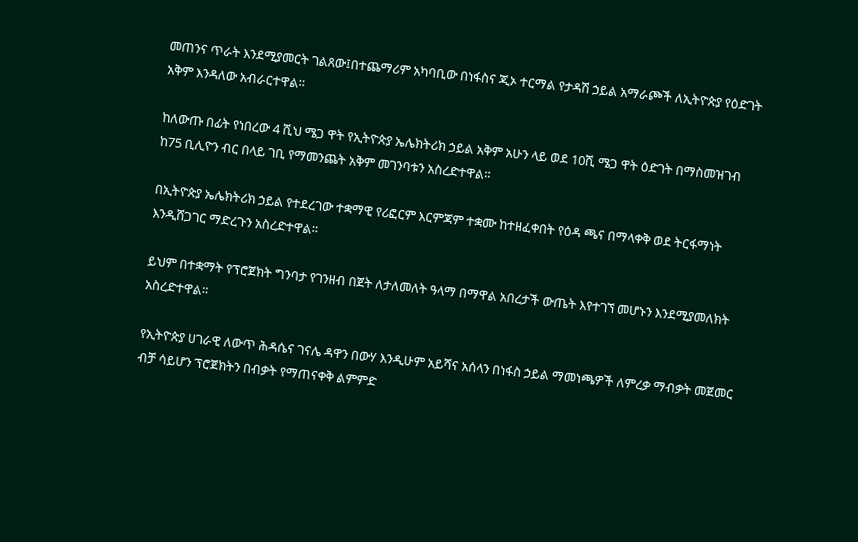መጠንና ጥራት እንደሚያመርት ገልጸው፤በተጨማሪም አካባቢው በነፋስና ጂኦ ተርማል የታዳሽ ኃይል አማራጮች ለኢትዮጵያ የዕድገት አቅም እንዳለው አብራርተዋል።

ከለውጡ በፊት የነበረው 4 ሺህ ሜጋ ዋት የኢትዮጵያ ኤሌክትሪክ ኃይል አቅም አሁን ላይ ወደ 10ሺ ሜጋ ዋት ዕድገት በማስመዝገብ ከ75 ቢሊዮን ብር በላይ ገቢ የማመንጨት አቅም መገንባቱን አስረድተዋል።

በኢትዮጵያ ኤሌክትሪክ ኃይል የተደረገው ተቋማዊ የሪፎርም እርምጃም ተቋሙ ከተዘፈቀበት የዕዳ ጫና በማላቀቅ ወደ ትርፋማነት እንዲሸጋገር ማድረጉን አስረድተዋል።

ይህም በተቋማት የፕሮጀክት ግንባታ የገንዘብ በጀት ለታለመለት ዓላማ በማዋል አበረታች ውጤት እየተገኘ መሆኑን እንደሚያመለክት አስረድተዋል።

የኢትዮጵያ ሀገራዊ ለውጥ ሕዳሴና ገናሌ ዳዋን በውሃ እንዲሁም አይሻና አሰላን በነፋስ ኃይል ማመነጫዎች ለምረቃ ማብቃት መጀመር ብቻ ሳይሆን ፕሮጀክትን በብቃት የማጠናቀቅ ልምምድ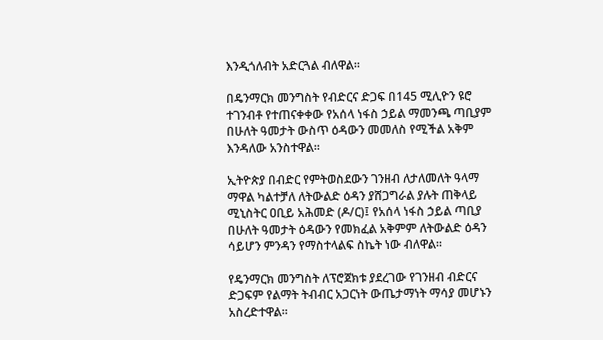እንዲጎለብት አድርጓል ብለዋል።

በዴንማርክ መንግስት የብድርና ድጋፍ በ145 ሚሊዮን ዩሮ ተገንብቶ የተጠናቀቀው የአሰላ ነፋስ ኃይል ማመንጫ ጣቢያም በሁለት ዓመታት ውስጥ ዕዳውን መመለስ የሚችል አቅም እንዳለው አንስተዋል።

ኢትዮጵያ በብድር የምትወስደውን ገንዘብ ለታለመለት ዓላማ ማዋል ካልተቻለ ለትውልድ ዕዳን ያሸጋግራል ያሉት ጠቅላይ ሚኒስትር ዐቢይ አሕመድ (ዶ/ር)፤ የአሰላ ነፋስ ኃይል ጣቢያ በሁለት ዓመታት ዕዳውን የመክፈል አቅምም ለትውልድ ዕዳን ሳይሆን ምንዳን የማስተላልፍ ስኬት ነው ብለዋል።

የዴንማርክ መንግስት ለፕሮጀክቱ ያደረገው የገንዘብ ብድርና ድጋፍም የልማት ትብብር አጋርነት ውጤታማነት ማሳያ መሆኑን አስረድተዋል።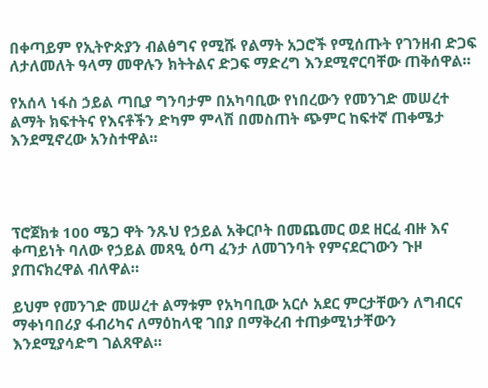በቀጣይም የኢትዮጵያን ብልፅግና የሚሹ የልማት አጋሮች የሚሰጡት የገንዘብ ድጋፍ ለታለመለት ዓላማ መዋሉን ክትትልና ድጋፍ ማድረግ እንደሚኖርባቸው ጠቅሰዋል።

የአሰላ ነፋስ ኃይል ጣቢያ ግንባታም በአካባቢው የነበረውን የመንገድ መሠረተ ልማት ክፍተትና የእናቶችን ድካም ምላሽ በመስጠት ጭምር ከፍተኛ ጠቀሜታ እንደሚኖረው አንስተዋል።




ፕሮጀክቱ 100 ሜጋ ዋት ንጹህ የኃይል አቅርቦት በመጨመር ወደ ዘርፈ ብዙ እና ቀጣይነት ባለው የኃይል መጻዒ ዕጣ ፈንታ ለመገንባት የምናደርገውን ጉዞ ያጠናክረዋል ብለዋል።

ይህም የመንገድ መሠረተ ልማቱም የአካባቢው አርሶ አደር ምርታቸውን ለግብርና ማቀነባበሪያ ፋብሪካና ለማዕከላዊ ገበያ በማቅረብ ተጠቃሚነታቸውን እንደሚያሳድግ ገልጸዋል።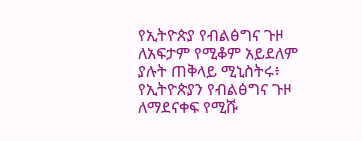የኢትዮጵያ የብልፅግና ጉዞ ለአፍታም የሚቆም አይደለም ያሉት ጠቅላይ ሚኒስትሩ፥ የኢትዮጵያን የብልፅግና ጉዞ ለማደናቀፍ የሚሹ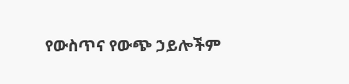የውስጥና የውጭ ኃይሎችም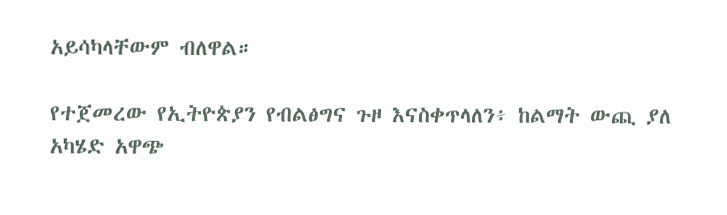አይሳካላቸውም ብለዋል።

የተጀመረው የኢትዮጵያን የብልፅግና ጉዞ እናስቀጥላለን፥ ከልማት ውጪ ያለ አካሄድ አዋጭ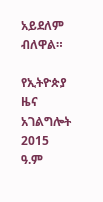አይደለም ብለዋል።

የኢትዮጵያ ዜና አገልግሎት
2015
ዓ.ም